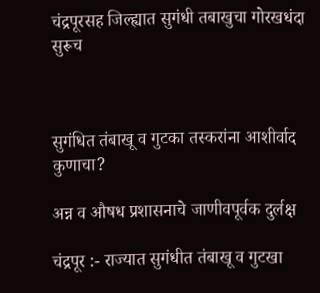चंद्रपूरसह जिल्ह्यात सुगंधी तबाखुचा गोरखधंदा सुरूच



सुगंधित तंबाखू व गुटका तस्करांना आशीर्वाद कुणाचा?

अन्न व औषध प्रशासनाचे जाणीवपूर्वक दुर्लक्ष

चंद्रपूर :- राज्यात सुगंधीत तंबाखू व गुटखा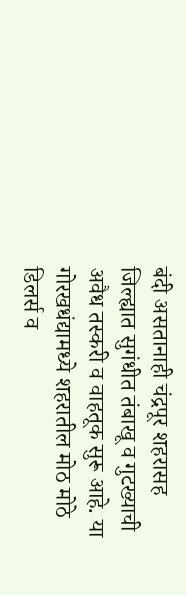बंदी असतानाही चंद्रपूर शहरासह जिल्ह्यात सुगंधीत तंबाखू व गुटख्याची अवैध तस्करी व वाहतूक सुरू आहे. या गोरखधंद्यामध्ये शहरातील मोठ मोठे डिलर्स व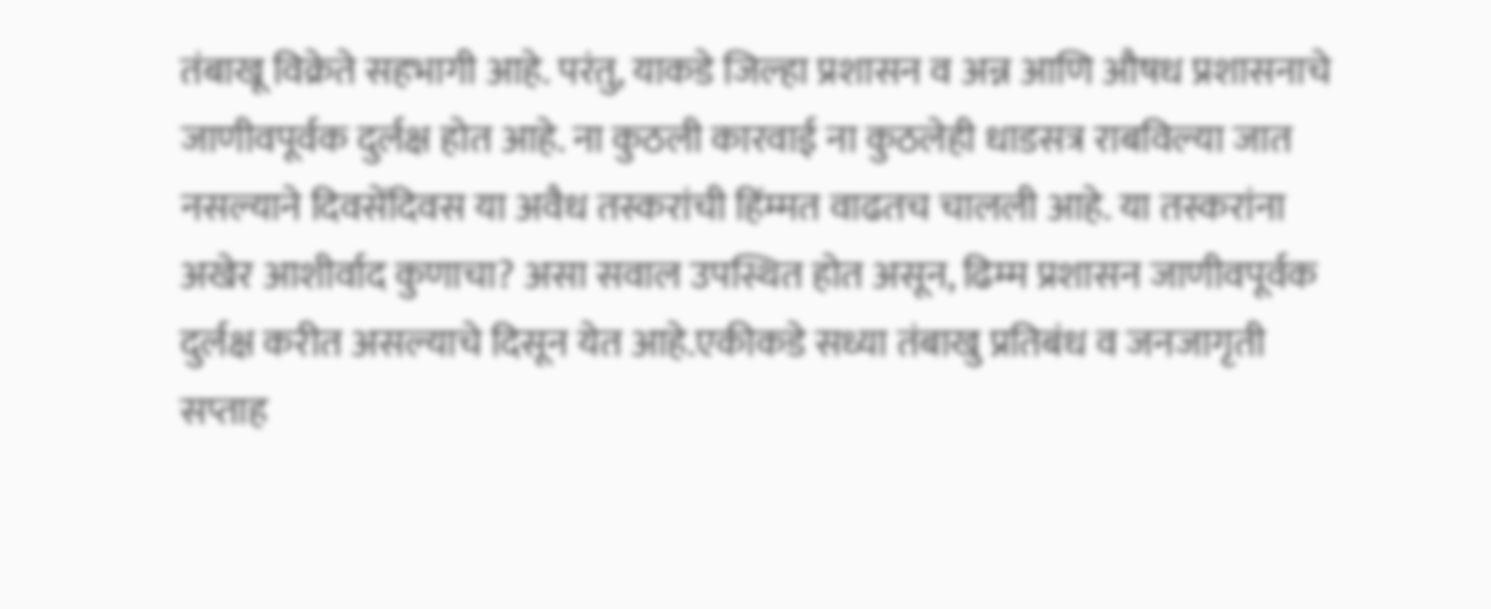तंबाखू विक्रेते सहभागी आहे. परंतु, याकडे जिल्हा प्रशासन व अन्न आणि औषध प्रशासनाचे जाणीवपूर्वक दुर्लक्ष होत आहे. ना कुठली कारवाई ना कुठलेही धाडसत्र राबविल्या जात नसल्याने दिवसेंदिवस या अवैध तस्करांची हिंम्मत वाढतच चालली आहे. या तस्करांना अखेर आशीर्वाद कुणाचा? असा सवाल उपस्थित होत असून, ढिम्म प्रशासन जाणीवपूर्वक दुर्लक्ष करीत असल्याचे दिसून येत आहे.एकीकडे सध्या तंबाखु प्रतिबंध व जनजागृती सप्ताह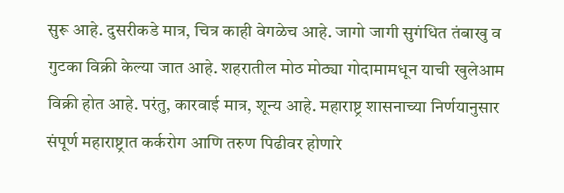सुरू आहे. दुसरीकडे मात्र, चित्र काही वेगळेच आहे. जागो जागी सुगंधित तंबाखु व गुटका विक्री केल्या जात आहे. शहरातील मोठ मोठ्या गोदामामधून याची खुलेआम विक्री होत आहे. परंतु, कारवाई मात्र, शून्य आहे. महाराष्ट्र शासनाच्या निर्णयानुसार संपूर्ण महाराष्ट्रात कर्करोग आणि तरुण पिढीवर होणारे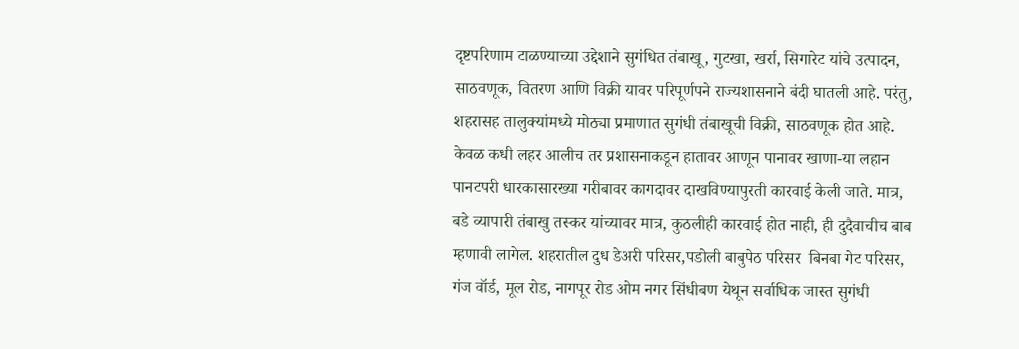दृष्टपरिणाम टाळण्याच्या उद्देशाने सुगंधित तंबाखू, गुटखा, खर्रा, सिगारेट यांचे उत्पादन, साठवणूक, वितरण आणि विक्री यावर परिपूर्णपने राज्यशासनाने बंदी घातली आहे. परंतु, शहरासह तालुक्यांमध्ये मोठ्या प्रमाणात सुगंधी तंबाखूची विक्री, साठवणूक होत आहे. केवळ कधी लहर आलीच तर प्रशासनाकडून हातावर आणून पानावर खाणा-या लहान पानटपरी धारकासारख्या गरीबावर कागदावर दाखविण्यापुरती कारवाई केली जाते. मात्र, बडे व्यापारी तंबाखु तस्कर यांच्यावर मात्र, कुठलीही कारवाई होत नाही, ही दुदैवाचीच बाब म्हणावी लागेल. शहरातील दुध डेअरी परिसर,पडोली बाबुपेठ परिसर  बिनबा गेट परिसर, गंज वॉर्ड, मूल रोड, नागपूर रोड ओम नगर सिंधीबण येथून सर्वाधिक जास्त सुगंधी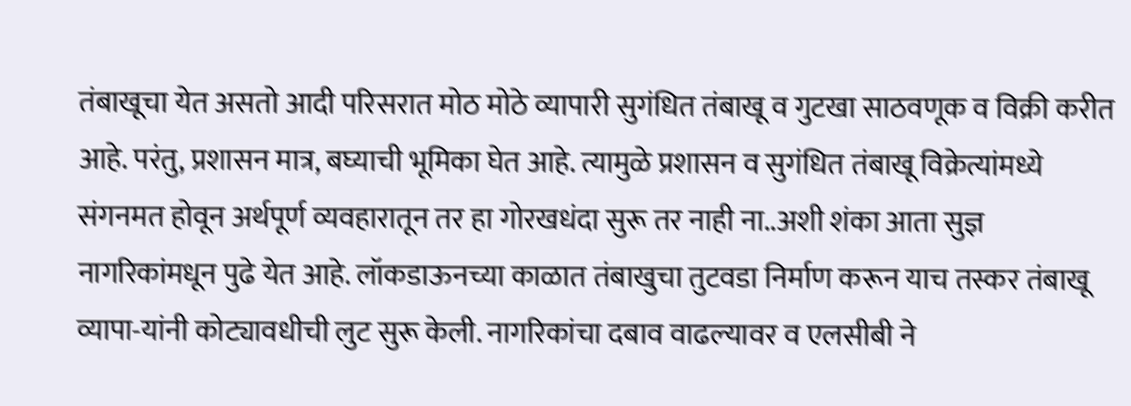तंबाखूचा येत असतो आदी परिसरात मोठ मोठे व्यापारी सुगंधित तंबाखू व गुटखा साठवणूक व विक्री करीत आहे. परंतु, प्रशासन मात्र, बघ्याची भूमिका घेत आहे. त्यामुळे प्रशासन व सुगंधित तंबाखू विक्रेत्यांमध्ये संगनमत होवून अर्थपूर्ण व्यवहारातून तर हा गोरखधंदा सुरू तर नाही ना..अशी शंका आता सुज्ञ नागरिकांमधून पुढे येत आहे. लॉकडाऊनच्या काळात तंबाखुचा तुटवडा निर्माण करून याच तस्कर तंबाखू व्यापा-यांनी कोट्यावधीची लुट सुरू केली. नागरिकांचा दबाव वाढल्यावर व एलसीबी ने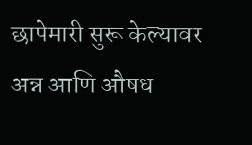छापेमारी सुरू केल्यावर अन्न आणि औषध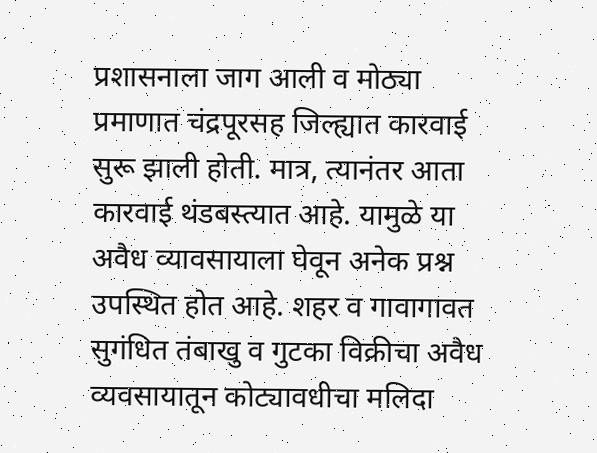प्रशासनाला जाग आली व मोठ्या प्रमाणात चंद्रपूरसह जिल्ह्यात कारवाई सुरू झाली होती. मात्र, त्यानंतर आता कारवाई थंडबस्त्यात आहे. यामुळे या अवैध व्यावसायाला घेवून अनेक प्रश्न उपस्थित होत आहे. शहर व गावागावत सुगंधित तंबाखु व गुटका विक्रीचा अवैध व्यवसायातून कोट्यावधीचा मलिदा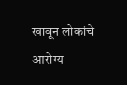खावून लोकांचे आरोग्य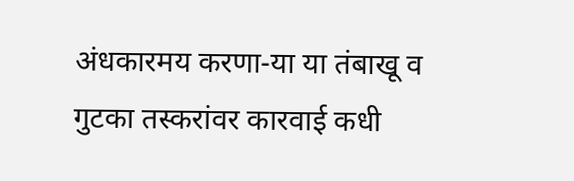अंधकारमय करणा-या या तंबाखू व गुटका तस्करांवर कारवाई कधी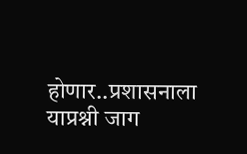होणार..प्रशासनाला याप्रश्नी जाग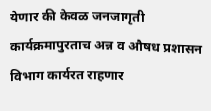येणार की केवळ जनजागृती कार्यक्रमापुरताच अन्न व औषध प्रशासन विभाग कार्यरत राहणार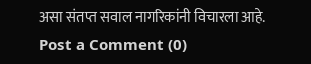असा संतप्त सवाल नागरिकांनी विचारला आहे.
Post a Comment (0)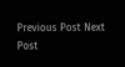Previous Post Next Post